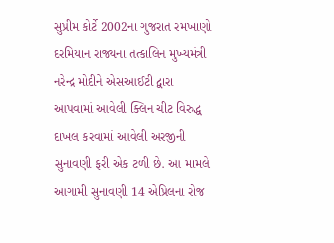સુપ્રીમ કોર્ટે 2002ના ગુજરાત રમખાણો દરમિયાન રાજ્યના તત્કાલિન મુખ્યમંત્રી નરેન્દ્ર મોદીને એસઆઈટી દ્વારા આપવામાં આવેલી ક્લિન ચીટ વિરુદ્ધ દાખલ કરવામાં આવેલી અરજીની સુનાવણી ફરી એક ટળી છે. આ મામલે આગામી સુનાવણી 14 એપ્રિલના રોજ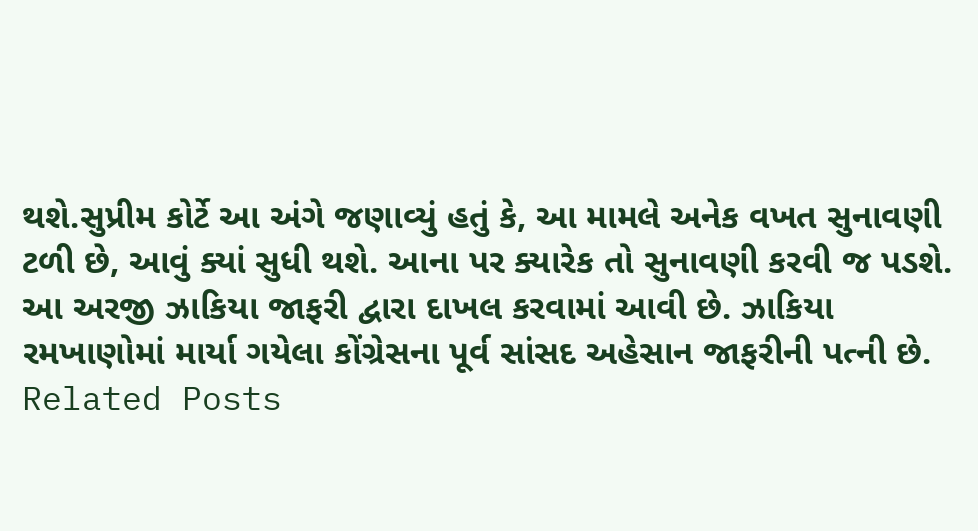થશે.સુપ્રીમ કોર્ટે આ અંગે જણાવ્યું હતું કે, આ મામલે અનેક વખત સુનાવણી ટળી છે, આવું ક્યાં સુધી થશે. આના પર ક્યારેક તો સુનાવણી કરવી જ પડશે. આ અરજી ઝાકિયા જાફરી દ્વારા દાખલ કરવામાં આવી છે. ઝાકિયા રમખાણોમાં માર્યા ગયેલા કોંગ્રેસના પૂર્વ સાંસદ અહેસાન જાફરીની પત્ની છે.
Related Posts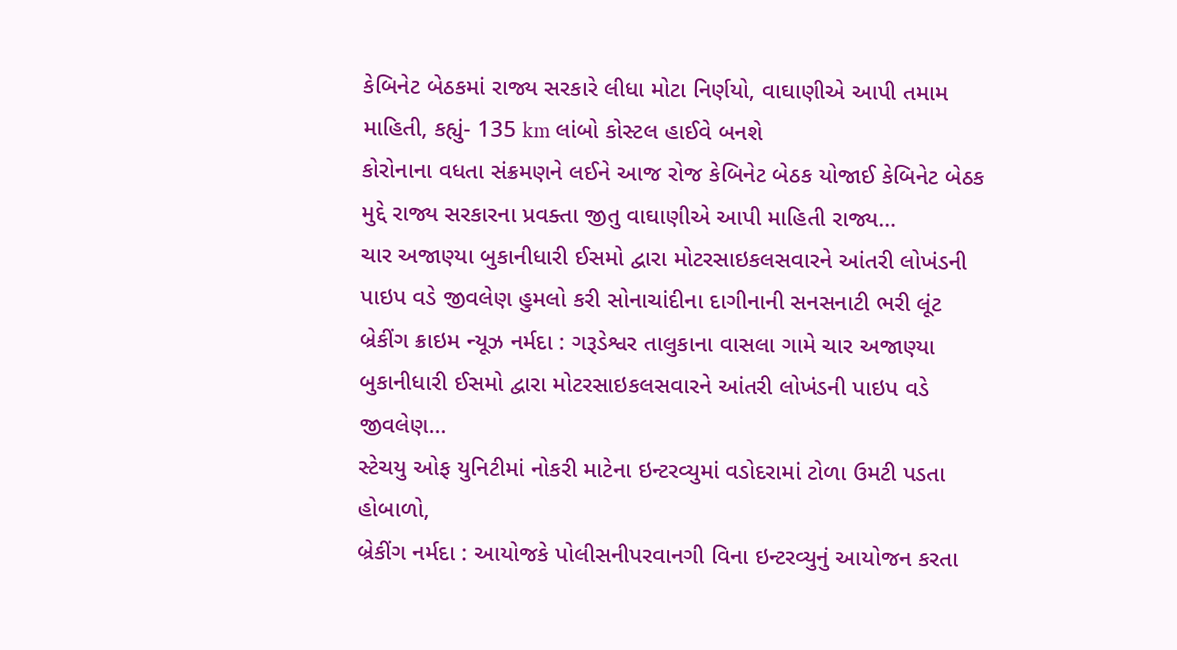કેબિનેટ બેઠકમાં રાજ્ય સરકારે લીધા મોટા નિર્ણયો, વાઘાણીએ આપી તમામ માહિતી, કહ્યું- 135 km લાંબો કોસ્ટલ હાઈવે બનશે
કોરોનાના વધતા સંક્રમણને લઈને આજ રોજ કેબિનેટ બેઠક યોજાઈ કેબિનેટ બેઠક મુદ્દે રાજ્ય સરકારના પ્રવક્તા જીતુ વાઘાણીએ આપી માહિતી રાજ્ય…
ચાર અજાણ્યા બુકાનીધારી ઈસમો દ્વારા મોટરસાઇકલસવારને આંતરી લોખંડની પાઇપ વડે જીવલેણ હુમલો કરી સોનાચાંદીના દાગીનાની સનસનાટી ભરી લૂંટ
બ્રેકીંગ ક્રાઇમ ન્યૂઝ નર્મદા : ગરૂડેશ્વર તાલુકાના વાસલા ગામે ચાર અજાણ્યા બુકાનીધારી ઈસમો દ્વારા મોટરસાઇકલસવારને આંતરી લોખંડની પાઇપ વડે જીવલેણ…
સ્ટેચયુ ઓફ યુનિટીમાં નોકરી માટેના ઇન્ટરવ્યુમાં વડોદરામાં ટોળા ઉમટી પડતા હોબાળો,
બ્રેકીંગ નર્મદા : આયોજકે પોલીસનીપરવાનગી વિના ઇન્ટરવ્યુનું આયોજન કરતા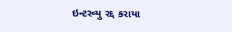ઇન્ટરવ્યુ રદ્દ કરાયા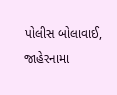પોલીસ બોલાવાઈ, જાહેરનામા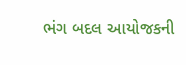ભંગ બદલ આયોજકની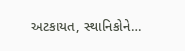અટકાયત, સ્થાનિકોને…